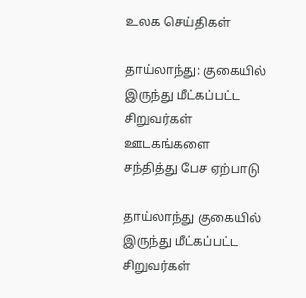உலக செய்திகள்

தாய்லாந்து: குகையில் இருந்து மீட்கப்பட்ட சிறுவர்கள் ஊடகங்களை சந்தித்து பேச ஏற்பாடு

தாய்லாந்து குகையில் இருந்து மீட்கப்பட்ட சிறுவர்கள்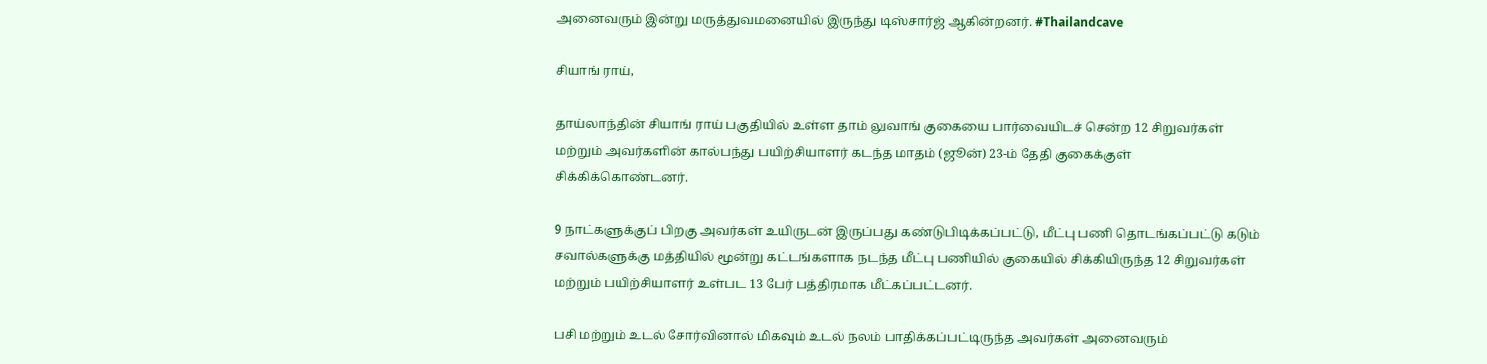அனைவரும் இன்று மருத்துவமனையில் இருந்து டிஸ்சார்ஜ் ஆகின்றனர். #Thailandcave

சியாங் ராய்,

தாய்லாந்தின் சியாங் ராய் பகுதியில் உள்ள தாம் லுவாங் குகையை பார்வையிடச் சென்ற 12 சிறுவர்கள் மற்றும் அவர்களின் கால்பந்து பயிற்சியாளர் கடந்த மாதம் (ஜூன்) 23-ம் தேதி குகைக்குள் சிக்கிக்கொண்டனர்.

9 நாட்களுக்குப் பிறகு அவர்கள் உயிருடன் இருப்பது கண்டுபிடிக்கப்பட்டு, மீட்பு பணி தொடங்கப்பட்டு கடும் சவால்களுக்கு மத்தியில் மூன்று கட்டங்களாக நடந்த மீட்பு பணியில் குகையில் சிக்கியிருந்த 12 சிறுவர்கள் மற்றும் பயிற்சியாளர் உள்பட 13 பேர் பத்திரமாக மீட்கப்பட்டனர்.

பசி மற்றும் உடல் சோர்வினால் மிகவும் உடல் நலம் பாதிக்கப்பட்டிருந்த அவர்கள் அனைவரும்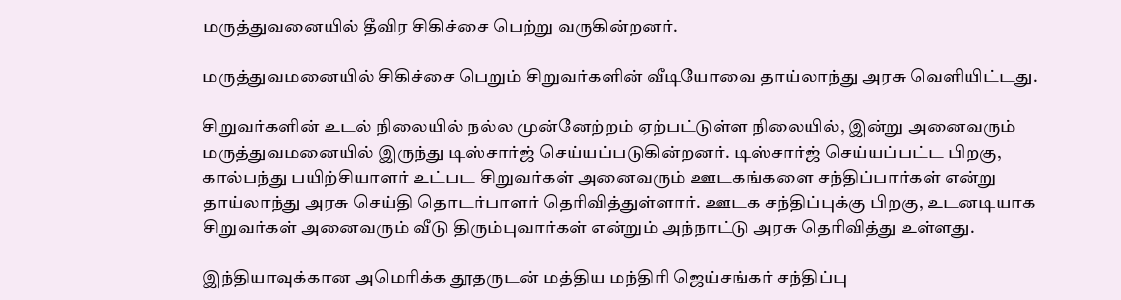மருத்துவனையில் தீவிர சிகிச்சை பெற்று வருகின்றனர்.

மருத்துவமனையில் சிகிச்சை பெறும் சிறுவர்களின் வீடியோவை தாய்லாந்து அரசு வெளியிட்டது.

சிறுவர்களின் உடல் நிலையில் நல்ல முன்னேற்றம் ஏற்பட்டுள்ள நிலையில், இன்று அனைவரும் மருத்துவமனையில் இருந்து டிஸ்சார்ஜ் செய்யப்படுகின்றனர். டிஸ்சார்ஜ் செய்யப்பட்ட பிறகு, கால்பந்து பயிற்சியாளர் உட்பட சிறுவர்கள் அனைவரும் ஊடகங்களை சந்திப்பார்கள் என்று தாய்லாந்து அரசு செய்தி தொடர்பாளர் தெரிவித்துள்ளார். ஊடக சந்திப்புக்கு பிறகு, உடனடியாக சிறுவர்கள் அனைவரும் வீடு திரும்புவார்கள் என்றும் அந்நாட்டு அரசு தெரிவித்து உள்ளது.

இந்தியாவுக்கான அமெரிக்க தூதருடன் மத்திய மந்திரி ஜெய்சங்கர் சந்திப்பு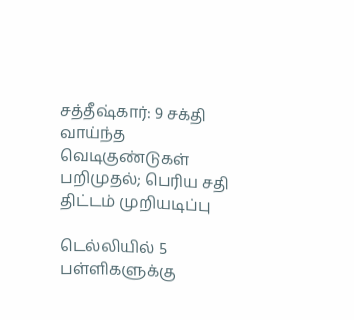சத்தீஷ்கார்: 9 சக்தி வாய்ந்த வெடிகுண்டுகள் பறிமுதல்; பெரிய சதி திட்டம் முறியடிப்பு

டெல்லியில் 5 பள்ளிகளுக்கு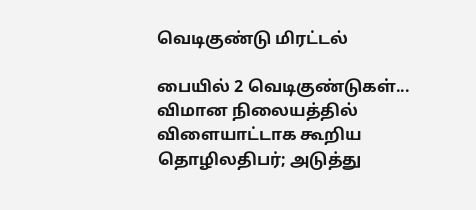வெடிகுண்டு மிரட்டல்

பையில் 2 வெடிகுண்டுகள்... விமான நிலையத்தில் விளையாட்டாக கூறிய தொழிலதிபர்; அடுத்து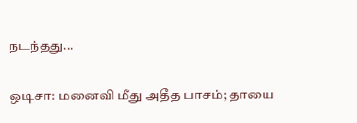நடந்தது...

ஒடிசா: மனைவி மீது அதீத பாசம்; தாயை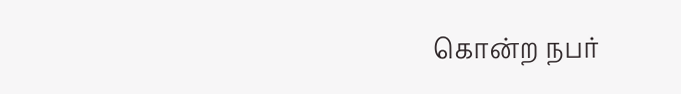கொன்ற நபர்